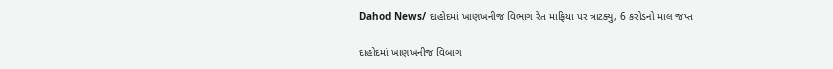Dahod News/ દાહોદમાં ખાણખનીજ વિભાગ રેત માફિયા પર ત્રાટક્યુ, 6 કરોડનો માલ જપ્ત

દાહોદમાં ખાણખનીજ વિબાગ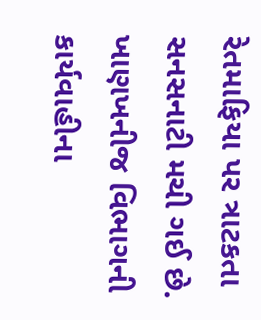રેતમાફિયા પર ત્રાટકતા સનસનાટી મચી ગઈ છે. ખાણખનીજ વિભાગની કાર્યવાહીના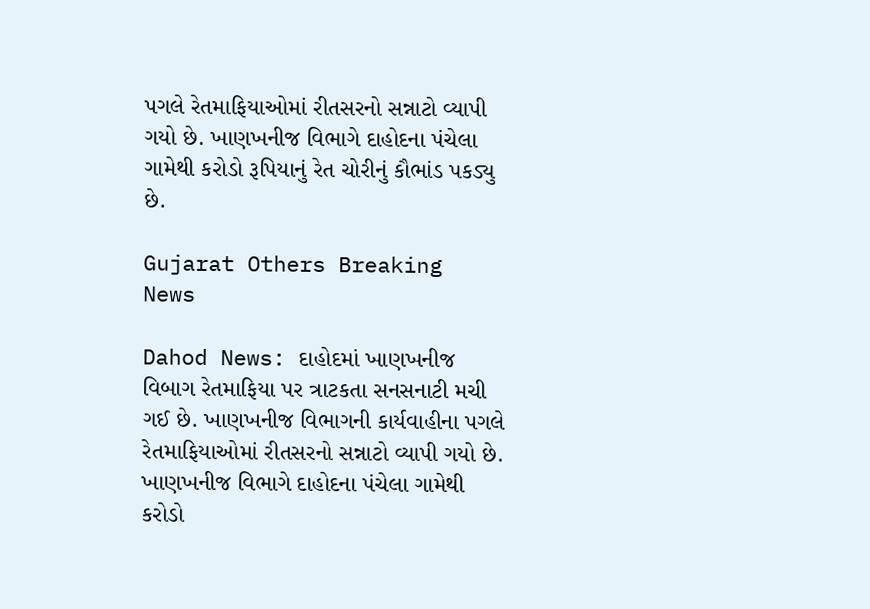પગલે રેતમાફિયાઓમાં રીતસરનો સન્નાટો વ્યાપી ગયો છે. ખાણખનીજ વિભાગે દાહોદના પંચેલા ગામેથી કરોડો રૂપિયાનું રેત ચોરીનું કૌભાંડ પકડ્યુ છે.

Gujarat Others Breaking News

Dahod News: દાહોદમાં ખાણખનીજ વિબાગ રેતમાફિયા પર ત્રાટકતા સનસનાટી મચી ગઈ છે. ખાણખનીજ વિભાગની કાર્યવાહીના પગલે રેતમાફિયાઓમાં રીતસરનો સન્નાટો વ્યાપી ગયો છે. ખાણખનીજ વિભાગે દાહોદના પંચેલા ગામેથી કરોડો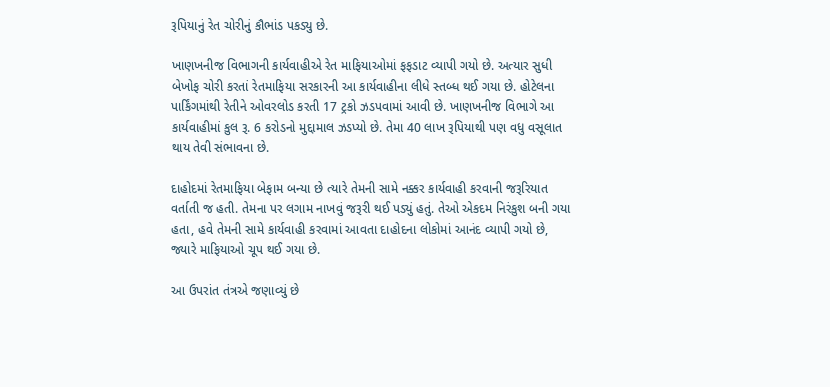રૂપિયાનું રેત ચોરીનું કૌભાંડ પકડ્યુ છે.

ખાણખનીજ વિભાગની કાર્યવાહીએ રેત માફિયાઓમાં ફફડાટ વ્યાપી ગયો છે. અત્યાર સુધી બેખોફ ચોરી કરતાં રેતમાફિયા સરકારની આ કાર્યવાહીના લીધે સ્તબ્ધ થઈ ગયા છે. હોટેલના પાર્કિંગમાંથી રેતીને ઓવરલોડ કરતી 17 ટ્રકો ઝડપવામાં આવી છે. ખાણખનીજ વિભાગે આ કાર્યવાહીમાં કુલ રૂ. 6 કરોડનો મુદ્દામાલ ઝડપ્યો છે. તેમા 40 લાખ રૂપિયાથી પણ વધુ વસૂલાત થાય તેવી સંભાવના છે.

દાહોદમાં રેતમાફિયા બેફામ બન્યા છે ત્યારે તેમની સામે નક્કર કાર્યવાહી કરવાની જરૂરિયાત વર્તાતી જ હતી. તેમના પર લગામ નાખવું જરૂરી થઈ પડ્યું હતું. તેઓ એકદમ નિરંકુશ બની ગયા હતા, હવે તેમની સામે કાર્યવાહી કરવામાં આવતા દાહોદના લોકોમાં આનંદ વ્યાપી ગયો છે, જ્યારે માફિયાઓ ચૂપ થઈ ગયા છે.

આ ઉપરાંત તંત્રએ જણાવ્યું છે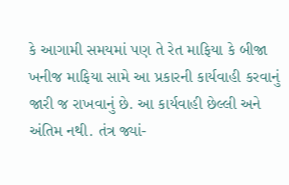કે આગામી સમયમાં પણ તે રેત માફિયા કે બીજા ખનીજ માફિયા સામે આ પ્રકારની કાર્યવાહી કરવાનું જારી જ રાખવાનું છે. આ કાર્યવાહી છેલ્લી અને અંતિમ નથી. તંત્ર જ્યાં-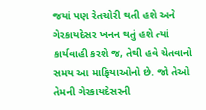જયાં પણ રેતચોરી થતી હશે અને ગેરકાયદેસર ખનન થતું હશે ત્યાં કાર્યવાહી કરશે જ, તેથી હવે ચેતવાનો સમય આ માફિયાઓનો છે. જો તેઓ તેમની ગેરકાયદેસરની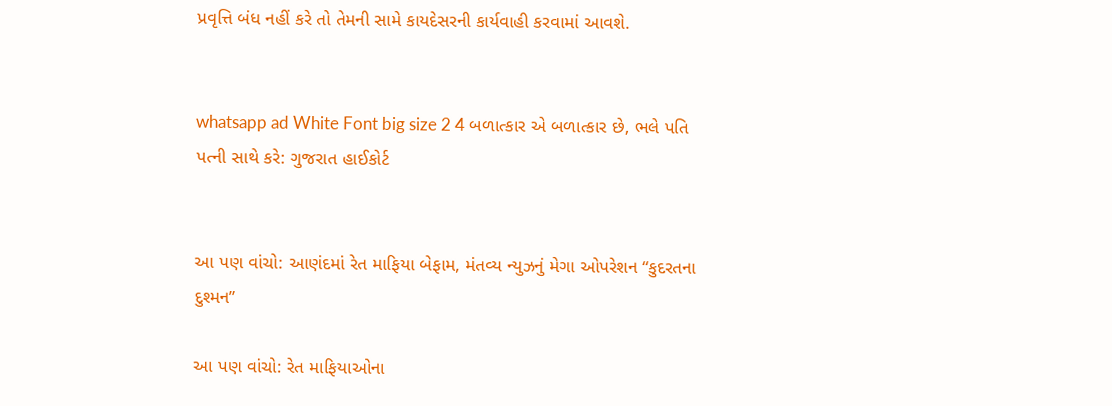પ્રવૃત્તિ બંધ નહીં કરે તો તેમની સામે કાયદેસરની કાર્યવાહી કરવામાં આવશે.


whatsapp ad White Font big size 2 4 બળાત્કાર એ બળાત્કાર છે, ભલે પતિ પત્ની સાથે કરે: ગુજરાત હાઈકોર્ટ


આ પણ વાંચો: આણંદમાં રેત માફિયા બેફામ, મંતવ્ય ન્યુઝનું મેગા ઓપરેશન “કુદરતના દુશ્મન”

આ પણ વાંચો: રેત માફિયાઓના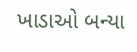ખાડાઓ બન્યા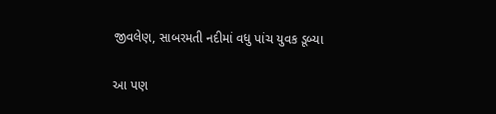જીવલેણ, સાબરમતી નદીમાં વધુ પાંચ યુવક ડૂબ્યા

આ પણ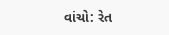વાંચો: રેત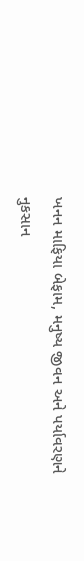ખનન માફિયા બેફામ, મનુષ્ય જીવન અને પર્યાવરણને નુકસાન